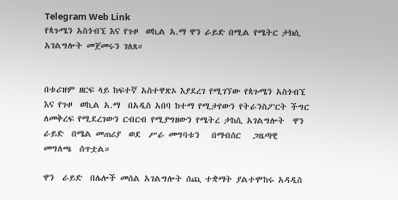Telegram Web Link
የጳጉሜን አስጎብኚ እና የጉዞ  ወኪል አ.ማ ዋን ራይድ በሚል የሜትር ታክሲ አገልግሎት መጀመሩን ገለጸ።


በቱሪዝም ዘርፍ ላይ ከፍተኛ አስተዋጽኦ እያደረገ የሚገኘው የጳጉሜን አስጎብኚ እና የጉዞ  ወኪል አ.ማ  በአዲስ አበባ ከተማ የሚታየውን የትራንስፖርት ችግር ለመቅረፍ የሚደረገውን ርብርብ የሚያግዘውን የሜትረ ታከሲ አገልግሎት  ዋን ራይድ  በሜል መጠሪያ  ወደ  ሥራ መግባቱን   በማብሰር   ጋዜጣዊ   መግለጫ  ሰጥቷል።

ዋን  ራይድ  በሌሎች መሰል አገልግሎት ሰጪ ተቋማት ያልተሞከሩ አዳዲስ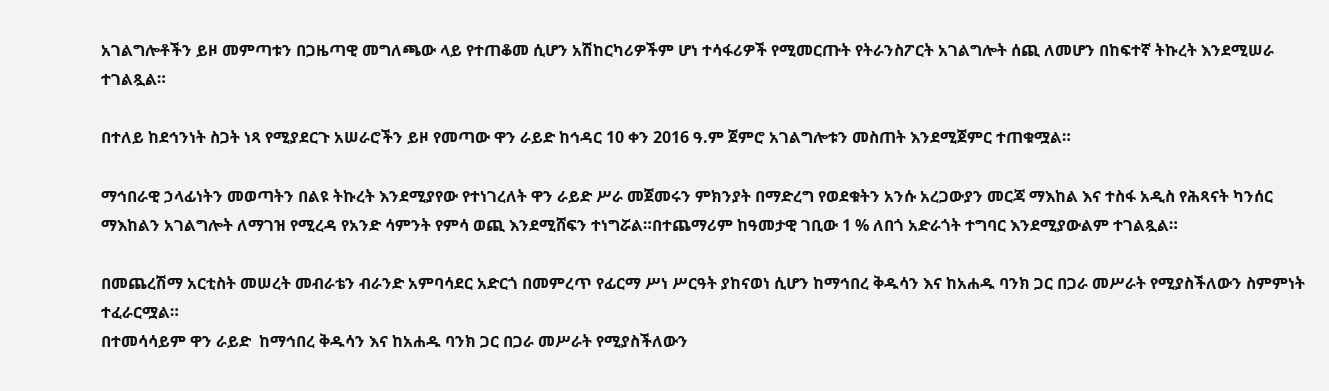አገልግሎቶችን ይዞ መምጣቱን በጋዜጣዊ መግለጫው ላይ የተጠቆመ ሲሆን አሽከርካሪዎችም ሆነ ተሳፋሪዎች የሚመርጡት የትራንስፖርት አገልግሎት ሰጪ ለመሆን በከፍተኛ ትኩረት እንደሚሠራ ተገልጿል።

በተለይ ከደኅንነት ስጋት ነጻ የሚያደርጉ አሠራሮችን ይዞ የመጣው ዋን ራይድ ከኅዳር 10 ቀን 2016 ዓ.ም ጀምሮ አገልግሎቱን መስጠት እንደሚጀምር ተጠቁሟል።

ማኅበራዊ ኃላፊነትን መወጣትን በልዩ ትኩረት እንደሚያየው የተነገረለት ዋን ራይድ ሥራ መጀመሩን ምክንያት በማድረግ የወደቁትን አንሱ አረጋውያን መርጃ ማእከል እና ተስፋ አዲስ የሕጻናት ካንሰር ማእከልን አገልግሎት ለማገዝ የሚረዳ የአንድ ሳምንት የምሳ ወጪ እንደሚሸፍን ተነግሯል።በተጨማሪም ከዓመታዊ ገቢው 1 % ለበጎ አድራጎት ተግባር እንደሚያውልም ተገልጿል።

በመጨረሽማ አርቲስት መሠረት መብራቴን ብራንድ አምባሳደር አድርጎ በመምረጥ የፊርማ ሥነ ሥርዓት ያከናወነ ሲሆን ከማኅበረ ቅዱሳን እና ከአሐዱ ባንክ ጋር በጋራ መሥራት የሚያስችለውን ስምምነት ተፈራርሟል።
በተመሳሳይም ዋን ራይድ  ከማኅበረ ቅዱሳን እና ከአሐዱ ባንክ ጋር በጋራ መሥራት የሚያስችለውን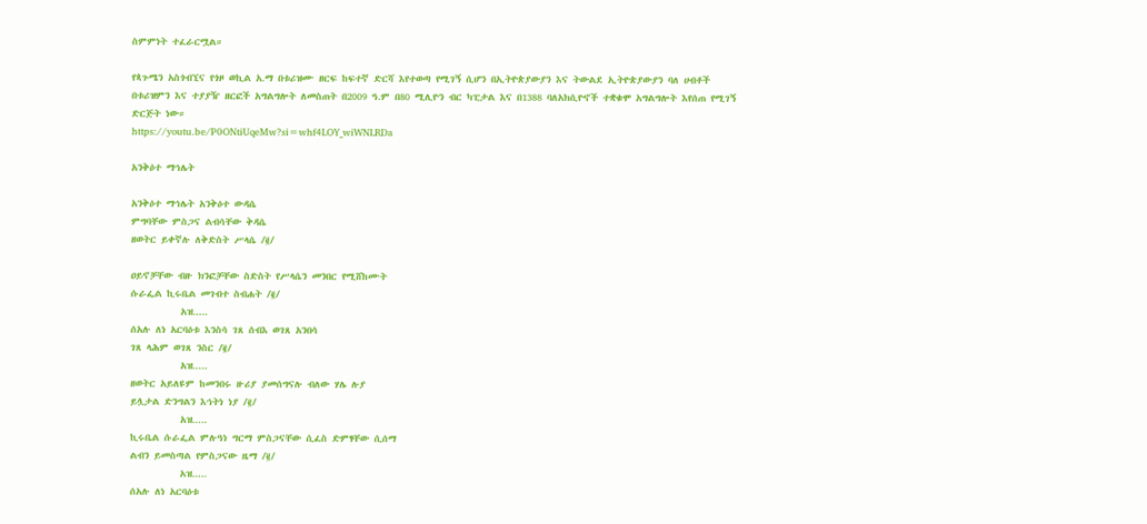ስምምነት ተፈራርሟል።

የጳጉሜን አስጎብኚና የጎዞ ወኪል አ.ማ በቱሪዝሙ ዘርፍ ከፍተኛ ድርሻ እየተወጣ የሚገኝ ሲሆን በኢትዮጵያውያን እና ትውልደ ኢትዮጵያውያን ባለ ሀብቶች በቱሪዝምን እና ተያያዥ ዘርፎች አግልግሎት ለመስጠት በ2009 ዓ.ም በ80 ሚሊዮን ብር ካፒታል እና በ1388 ባለአክሲዮኖች ተቋቁሞ አግልግሎት እየሰጠ የሚገኝ ድርጅት ነው።
https://youtu.be/P0ONtiUqeMw?si=whf4LOY_wiWNLRDa

አንቅዕተ ማኅሌት

አንቅዕተ ማኅሌት አንቅዕተ ውዳሴ
ምግባቸው ምስጋና ልብሳቸው ቅዳሴ
ዘወትር ይቀኛሉ ለቅድስት ሥላሴ /፪/

ዐይኖቻቸው ብዙ ክንፎቻቸው ስድስት የሥላሴን መንበር የሚሸከሙት
ሱራፌል ኪሩቤል መገብተ ስብሐት /፪/
          አዝ.....
ሰአሉ ለነ አርባዕቱ እንስሳ ገጸ ሰብእ ወገጸ አንበሳ
ገጸ ላሕም ወገጸ ንስር /፪/
          አዝ.....
ዘወትር አይለዩም ከመንበሩ ዙሪያ ያመሰግናሉ ብለው ሃሌ ሉያ
ይሏታል ድንግልን እኅትነ ነያ /፪/
          አዝ.....
ኪሩቤል ሱራፌል ምሉዓነ ግርማ ምስጋናቸው ሲፈስ ድምፃቸው ሲሰማ
ልብን ይመስጣል የምስጋናው ዜማ /፪/
          አዝ.....
ሰአሉ ለነ አርባዕቱ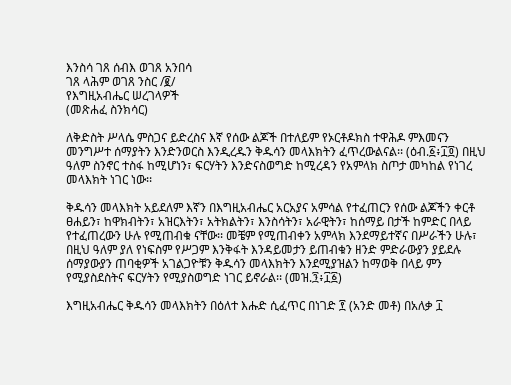እንስሳ ገጸ ሰብእ ወገጸ አንበሳ
ገጸ ላሕም ወገጸ ንስር /፪/
የእግዚአብሔር ሠረገላዎች
(መጽሐፈ ስንክሳር)

ለቅድስት ሥላሴ ምስጋና ይድረስና እኛ የሰው ልጆች በተለይም የኦርቶዶክስ ተዋሕዶ ምእመናን መንግሥተ ሰማያትን እንድንወርስ እንዲረዱን ቅዱሳን መላእክትን ፈጥረውልናል፡፡ (ዕብ.፩፥፲፬) በዚህ ዓለም ስንኖር ተስፋ ከሚሆነን፣ ፍርሃትን እንድናስወግድ ከሚረዳን የአምላክ ስጦታ መካከል የነገረ መላእክት ነገር ነው፡፡

ቅዱሳን መላእክት አይደለም እኛን በእግዚአብሔር አርአያና አምሳል የተፈጠርን የሰው ልጆችን ቀርቶ ፀሐይን፣ ከዋክብትን፣ አዝርእትን፣ አትክልትን፣ እንስሳትን፣ አራዊትን፣ ከሰማይ በታች ከምድር በላይ የተፈጠረውን ሁሉ የሚጠብቁ ናቸው፡፡ መቼም የሚጠብቀን አምላክ እንደማይተኛና በሥራችን ሁሉ፣ በዚህ ዓለም ያለ የነፍስም የሥጋም እንቅፋት እንዳይመታን ይጠብቁን ዘንድ ምድራውያን ያይደሉ ሰማያውያን ጠባቂዎች አገልጋዮቹን ቅዱሳን መላእክትን እንደሚያዝልን ከማወቅ በላይ ምን የሚያስደስትና ፍርሃትን የሚያስወግድ ነገር ይኖራል፡፡ (መዝ.፺፥፲፩)

እግዚአብሔር ቅዱሳን መላእክትን በዕለተ እሑድ ሲፈጥር በነገድ ፻ (አንድ መቶ) በአለቃ ፲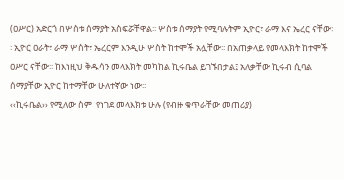(ዐሥር) አድርጎ በሦስቱ ሰማያት አስፍሯቸዋል፡፡ ሦስቱ ሰማያት የሚባሉትም ኢዮር፣ ራማ እና ኤረር ናቸው፡፡ ኢዮር ዐራት፣ ራማ ሦስት፣ ኤረርም እንዲሁ ሦስት ከተሞች አሏቸው፡፡ በአጠቃላይ የመላእክት ከተሞች ዐሥር ናቸው፡፡ ከእነዚህ ቅዱሳን መላእክት መካከል ኪሩቤል ይገኙበታል፤ አለቃቸው ኪሩብ ሲባል ሰማያቸው ኢዮር ከተማቸው ሁለተኛው ነው፡፡
‹‹ኪሩቤል›› የሚለው ስም  የነገደ መላእክቱ ሁሉ (የብዙ ቁጥራቸው መጠሪያ)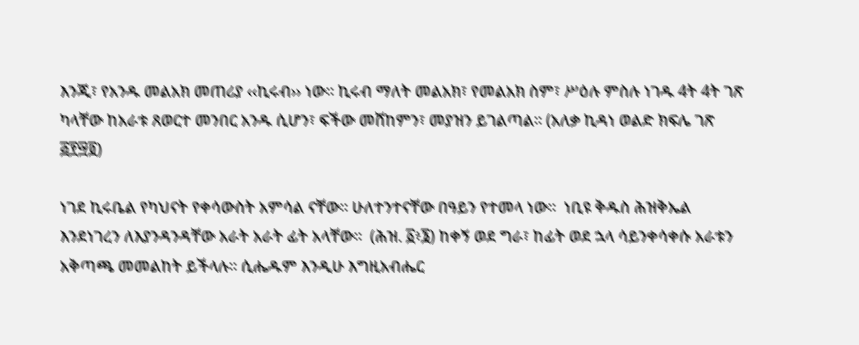እንጂ፣ የአንዱ መልአክ መጠሪያ ‹‹ኪሩብ›› ነው፡፡ ኪሩብ ማለት መልአክ፣ የመልአክ ስም፣ ሥዕሉ ምስሉ ነገዱ 4ት 4ት ገጽ ካላቸው ከአራቱ ጸወርተ መንበር አንዱ ሲሆን፣ ፍችው መሸከምን፣ መያዝን ይገልጣል፡፡ (አለቃ ኪዳነ ወልድ ክፍሌ ገጽ ፭፻፵፬)

ነገደ ኪሩቤል የካህናት የቀሳውስት አምሳል ናቸው፡፡ ሁለተንተናቸው በዓይን የተመላ ነው፡፡  ነቢዩ ቅዱስ ሕዝቅኤል እንደነገረን ለእያንዳንዳቸው አራት አራት ፊት አላቸው፡፡  (ሕዝ. ፩፥፮) ከቀኝ ወደ ግራ፣ ከፊት ወደ ኋላ ሳይንቀሳቀሱ አራቱን አቅጣጫ መመልከት ይችላሉ፡፡ ሲሔዱም እንዲሁ እግዚአብሔር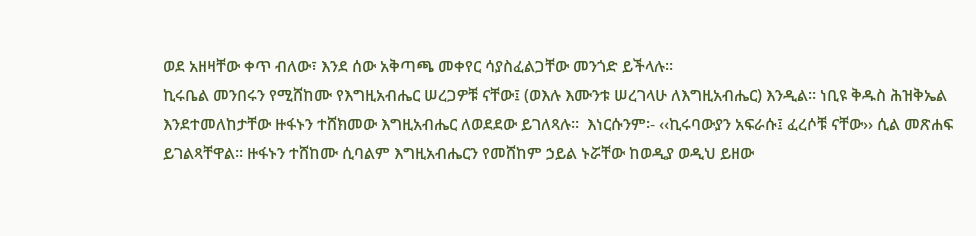ወደ አዘዛቸው ቀጥ ብለው፣ እንደ ሰው አቅጣጫ መቀየር ሳያስፈልጋቸው መንጎድ ይችላሉ፡፡
ኪሩቤል መንበሩን የሚሸከሙ የእግዚአብሔር ሠረጋዎቹ ናቸው፤ (ወእሉ እሙንቱ ሠረገላሁ ለእግዚአብሔር) እንዲል፡፡ ነቢዩ ቅዱስ ሕዝቅኤል እንደተመለከታቸው ዙፋኑን ተሸክመው እግዚአብሔር ለወደደው ይገለጻሉ፡፡  እነርሱንም፡- ‹‹ኪሩባውያን አፍራሱ፤ ፈረሶቹ ናቸው›› ሲል መጽሐፍ ይገልጻቸዋል፡፡ ዙፋኑን ተሸከሙ ሲባልም እግዚአብሔርን የመሸከም ኃይል ኑሯቸው ከወዲያ ወዲህ ይዘው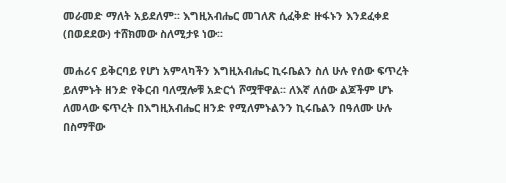መራመድ ማለት አይደለም፡፡ እግዚአብሔር መገለጽ ሲፈቅድ ዙፋኑን እንደፈቀደ (በወደደው) ተሸክመው ስለሚታዩ ነው፡፡

መሐሪና ይቅርባይ የሆነ አምላካችን እግዚአብሔር ኪሩቤልን ስለ ሁሉ የሰው ፍጥረት ይለምኑት ዘንድ የቅርብ ባለሟሎቹ አድርጎ ሾሟቸዋል፡፡ ለእኛ ለሰው ልጆችም ሆኑ ለመላው ፍጥረት በእግዚአብሔር ዘንድ የሚለምኑልንን ኪሩቤልን በዓለሙ ሁሉ በስማቸው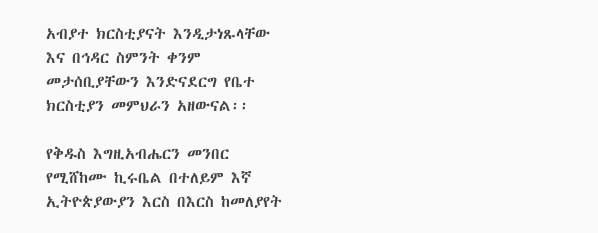አብያተ ክርስቲያናት እንዲታነጹላቸው እና በኅዳር ስምንት ቀንም መታሰቢያቸውን እንድናደርግ የቤተ ክርስቲያን መምህራን አዘውናል፡፡

የቅዱስ እግዚአብሔርን መንበር የሚሸከሙ ኪሩቤል በተለይም እኛ ኢትዮጵያውያን እርስ በእርስ ከመለያየት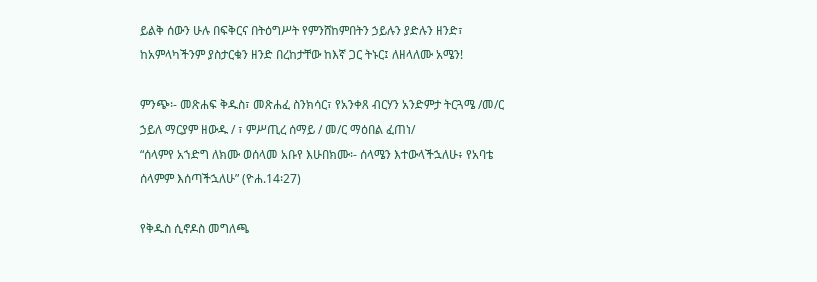ይልቅ ሰውን ሁሉ በፍቅርና በትዕግሥት የምንሸከምበትን ኃይሉን ያድሉን ዘንድ፣ ከአምላካችንም ያስታርቁን ዘንድ በረከታቸው ከእኛ ጋር ትኑር፤ ለዘላለሙ አሜን!

ምንጭ፡- መጽሐፍ ቅዱስ፣ መጽሐፈ ስንክሳር፣ የአንቀጸ ብርሃን አንድምታ ትርጓሜ /መ/ር ኃይለ ማርያም ዘውዱ / ፣ ምሥጢረ ሰማይ / መ/ር ማዕበል ፈጠነ/
“ሰላምየ አኀድግ ለክሙ ወሰላመ አቡየ እሁበክሙ፡- ሰላሜን እተውላችኋለሁ፥ የአባቴ ሰላምም እሰጣችኋለሁ” (ዮሐ.14፡27)

የቅዱስ ሲኖዶስ መግለጫ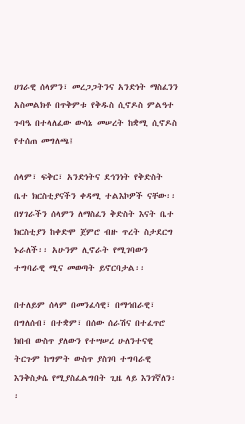ሀገራዊ ሰላምን፣ መረጋጋትንና አንድነት ማስፈንን አስመልክቶ በጥቅምቱ የቅዱስ ሲኖዶስ ምልዓተ ጉባዔ በተላለፈው ውሳኔ መሠረት ከቋሚ ሲኖዶስ የተሰጠ መግለጫ፤

ሰላም፣ ፍቅር፣ አንድነትና ደኅንነት የቅድስት ቤተ ክርስቲያናችን ቀዳሚ ተልእኮዎች ናቸው፡፡ በሃገራችን ሰላምን ለማስፈን ቅድስት እናት ቤተ ክርስቲያን ከቀድሞ ጀምሮ ብዙ ጥረት ስታደርግ ኑራለች፡፡ አሁንም ሊኖራት የሚገባውን ተግባራዊ ሚና መወጣት ይኖርባታል፡፡

በተለይም ሰላም በመንፈሳዊ፣ በማኅበራዊ፣ በግለሰብ፣ በተቋም፣ በሰው ሰራሽና በተፈጥሮ ክበብ ውስጥ ያለውን የተሣሠረ ሁለንተናዊ ትርጉም ከግምት ውስጥ ያስገባ ተግባራዊ እንቅስቃሴ የሚያስፈልግበት ጊዜ ላይ እንገኛለን፡፡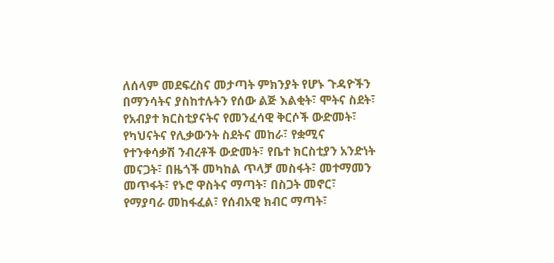ለሰላም መደፍረስና መታጣት ምክንያት የሆኑ ጉዳዮችን በማንሳትና ያስከተሉትን የሰው ልጅ እልቂት፣ ሞትና ስደት፣ የአብያተ ክርስቲያናትና የመንፈሳዊ ቅርሶች ውድመት፣ የካህናትና የሊቃውንት ስደትና መከራ፣ የቋሚና የተንቀሳቃሽ ንብረቶች ውድመት፣ የቤተ ክርስቲያን አንድነት መናጋት፣ በዜጎች መካከል ጥላቻ መስፋት፣ መተማመን መጥፋት፣ የኑሮ ዋስትና ማጣት፣ በስጋት መኖር፣ የማያባራ መከፋፈል፣ የሰብአዊ ክብር ማጣት፣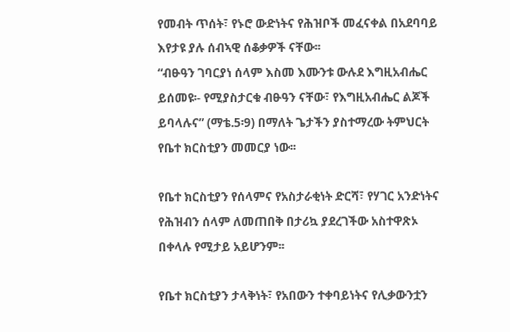የመብት ጥሰት፣ የኑሮ ውድነትና የሕዝቦች መፈናቀል በአደባባይ እየታዩ ያሉ ሰብኣዊ ሰቆቃዎች ናቸው፡፡
“ብፁዓን ገባርያነ ሰላም እስመ እሙንቱ ውሉደ እግዚአብሔር ይሰመዩ፡- የሚያስታርቁ ብፁዓን ናቸው፣ የእግዚአብሔር ልጆች ይባላሉና” (ማቴ.5፡9) በማለት ጌታችን ያስተማረው ትምህርት የቤተ ክርስቲያን መመርያ ነው፡፡

የቤተ ክርስቲያን የሰላምና የአስታራቂነት ድርሻ፣ የሃገር አንድነትና የሕዝብን ሰላም ለመጠበቅ በታሪኳ ያደረገችው አስተዋጽኦ በቀላሉ የሚታይ አይሆንም፡፡

የቤተ ክርስቲያን ታላቅነት፣ የአበውን ተቀባይነትና የሊቃውንቷን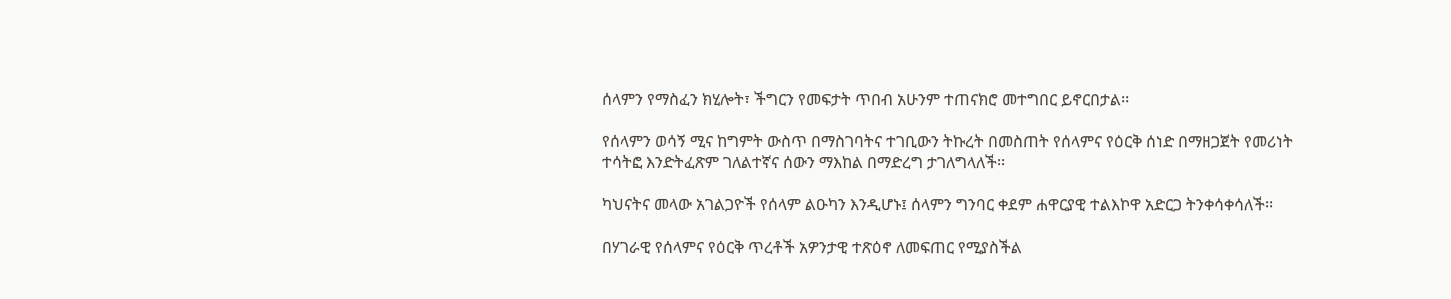ሰላምን የማስፈን ክሂሎት፣ ችግርን የመፍታት ጥበብ አሁንም ተጠናክሮ መተግበር ይኖርበታል፡፡

የሰላምን ወሳኝ ሚና ከግምት ውስጥ በማስገባትና ተገቢውን ትኩረት በመስጠት የሰላምና የዕርቅ ሰነድ በማዘጋጀት የመሪነት ተሳትፎ እንድትፈጽም ገለልተኛና ሰውን ማእከል በማድረግ ታገለግላለች፡፡

ካህናትና መላው አገልጋዮች የሰላም ልዑካን እንዲሆኑ፤ ሰላምን ግንባር ቀደም ሐዋርያዊ ተልእኮዋ አድርጋ ትንቀሳቀሳለች፡፡

በሃገራዊ የሰላምና የዕርቅ ጥረቶች አዎንታዊ ተጽዕኖ ለመፍጠር የሚያስችል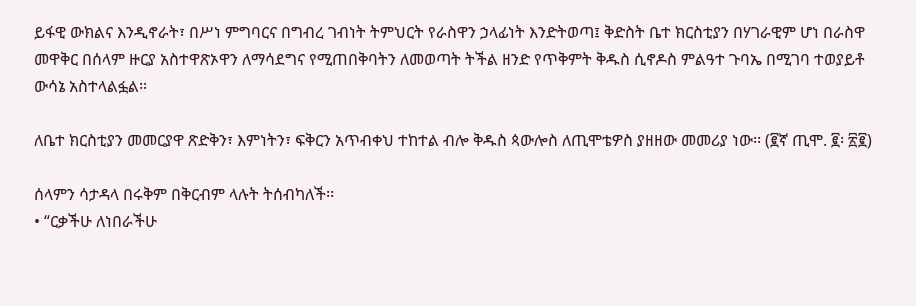ይፋዊ ውክልና እንዲኖራት፣ በሥነ ምግባርና በግብረ ገብነት ትምህርት የራስዋን ኃላፊነት እንድትወጣ፤ ቅድስት ቤተ ክርስቲያን በሃገራዊም ሆነ በራስዋ መዋቅር በሰላም ዙርያ አስተዋጽኦዋን ለማሳደግና የሚጠበቅባትን ለመወጣት ትችል ዘንድ የጥቅምት ቅዱስ ሲኖዶስ ምልዓተ ጉባኤ በሚገባ ተወያይቶ ውሳኔ አስተላልፏል፡፡

ለቤተ ክርስቲያን መመርያዋ ጽድቅን፣ እምነትን፣ ፍቅርን አጥብቀህ ተከተል ብሎ ቅዱስ ጳውሎስ ለጢሞቴዎስ ያዘዘው መመሪያ ነው፡፡ (፪ኛ ጢሞ. ፪፡ ፳፪)

ሰላምን ሳታዳላ በሩቅም በቅርብም ላሉት ትሰብካለች፡፡
• “ርቃችሁ ለነበራችሁ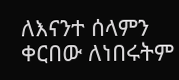ለእናንተ ሰላምን ቀርበው ለነበሩትም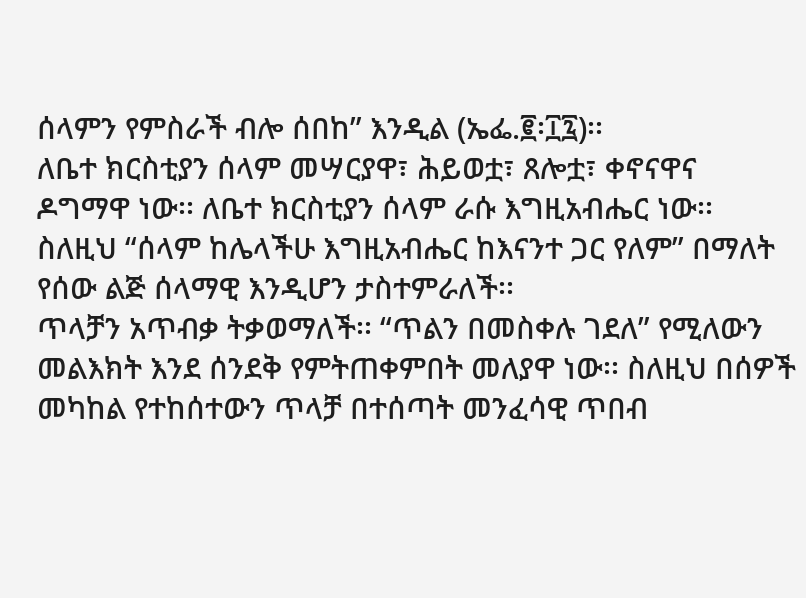ሰላምን የምስራች ብሎ ሰበከ” እንዲል (ኤፌ.፪፡፲፯)፡፡
ለቤተ ክርስቲያን ሰላም መሣርያዋ፣ ሕይወቷ፣ ጸሎቷ፣ ቀኖናዋና ዶግማዋ ነው፡፡ ለቤተ ክርስቲያን ሰላም ራሱ እግዚአብሔር ነው፡፡ ስለዚህ “ሰላም ከሌላችሁ እግዚአብሔር ከእናንተ ጋር የለም” በማለት የሰው ልጅ ሰላማዊ እንዲሆን ታስተምራለች፡፡
ጥላቻን አጥብቃ ትቃወማለች፡፡ “ጥልን በመስቀሉ ገደለ” የሚለውን መልእክት እንደ ሰንደቅ የምትጠቀምበት መለያዋ ነው፡፡ ስለዚህ በሰዎች መካከል የተከሰተውን ጥላቻ በተሰጣት መንፈሳዊ ጥበብ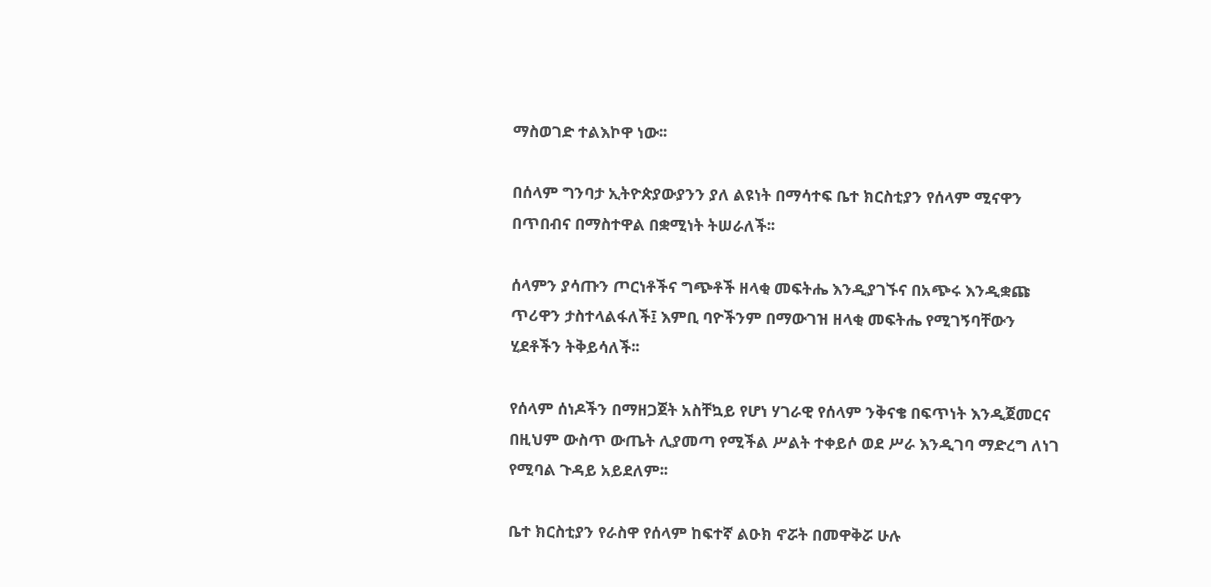ማስወገድ ተልእኮዋ ነው፡፡

በሰላም ግንባታ ኢትዮጵያውያንን ያለ ልዩነት በማሳተፍ ቤተ ክርስቲያን የሰላም ሚናዋን በጥበብና በማስተዋል በቋሚነት ትሠራለች፡፡

ሰላምን ያሳጡን ጦርነቶችና ግጭቶች ዘላቂ መፍትሔ እንዲያገኙና በአጭሩ እንዲቋጩ ጥሪዋን ታስተላልፋለች፤ እምቢ ባዮችንም በማውገዝ ዘላቂ መፍትሔ የሚገኝባቸውን ሂደቶችን ትቅይሳለች፡፡

የሰላም ሰነዶችን በማዘጋጀት አስቸኳይ የሆነ ሃገራዊ የሰላም ንቅናቄ በፍጥነት እንዲጀመርና በዚህም ውስጥ ውጤት ሊያመጣ የሚችል ሥልት ተቀይሶ ወደ ሥራ እንዲገባ ማድረግ ለነገ የሚባል ጉዳይ አይደለም፡፡

ቤተ ክርስቲያን የራስዋ የሰላም ከፍተኛ ልዑክ ኖሯት በመዋቅሯ ሁሉ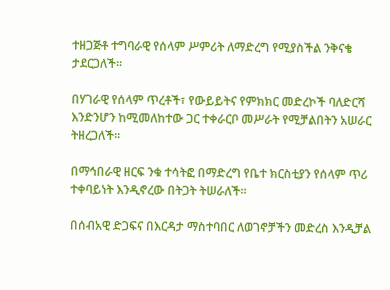ተዘጋጅቶ ተግባራዊ የሰላም ሥምሪት ለማድረግ የሚያስችል ንቅናቄ ታደርጋለች፡፡

በሃገራዊ የሰላም ጥረቶች፣ የውይይትና የምክክር መድረኮች ባለድርሻ እንድንሆን ከሚመለከተው ጋር ተቀራርቦ መሥራት የሚቻልበትን አሠራር ትዘረጋለች፡፡

በማኅበራዊ ዘርፍ ንቁ ተሳትፎ በማድረግ የቤተ ክርስቲያን የሰላም ጥሪ ተቀባይነት እንዲኖረው በትጋት ትሠራለች፡፡

በሰብአዊ ድጋፍና በእርዳታ ማስተባበር ለወገኖቻችን መድረስ እንዲቻል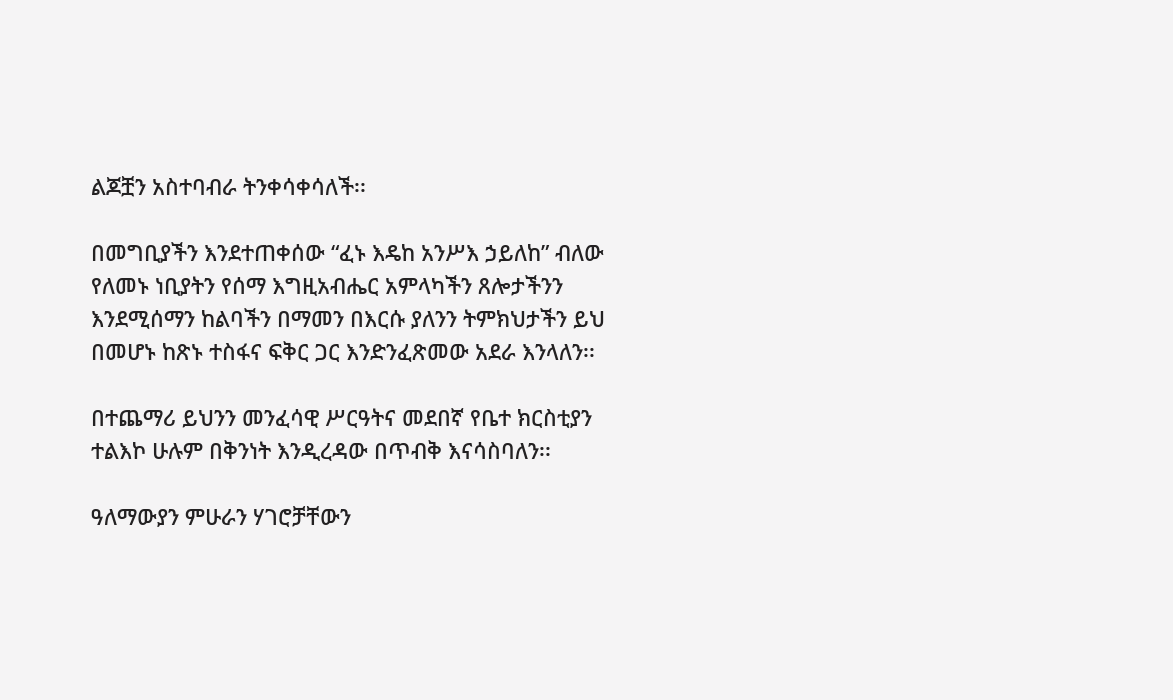ልጆቿን አስተባብራ ትንቀሳቀሳለች፡፡

በመግቢያችን እንደተጠቀሰው “ፈኑ እዴከ አንሥእ ኃይለከ” ብለው የለመኑ ነቢያትን የሰማ እግዚአብሔር አምላካችን ጸሎታችንን እንደሚሰማን ከልባችን በማመን በእርሱ ያለንን ትምክህታችን ይህ በመሆኑ ከጽኑ ተስፋና ፍቅር ጋር እንድንፈጽመው አደራ እንላለን፡፡

በተጨማሪ ይህንን መንፈሳዊ ሥርዓትና መደበኛ የቤተ ክርስቲያን ተልእኮ ሁሉም በቅንነት እንዲረዳው በጥብቅ እናሳስባለን፡፡

ዓለማውያን ምሁራን ሃገሮቻቸውን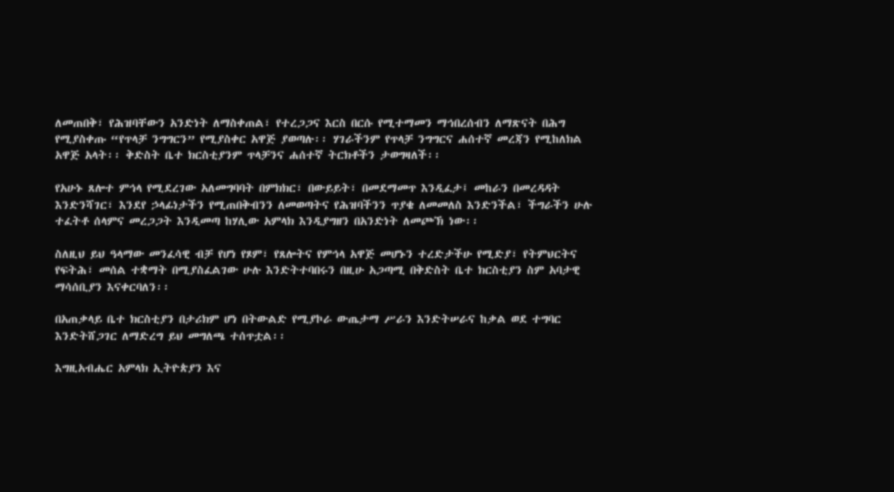ለመጠበቅ፣ የሕዝባቸውን አንድነት ለማስቀጠል፣ የተረጋጋና እርስ በርሱ የሚተማመን ማኅበረሰብን ለማጽናት በሕግ የሚያስቀጡ “የጥላቻ ንግግርን” የሚያስቀር አዋጅ ያወጣሉ፡፡ ሃገራችንም የጥላቻ ንግግርና ሐሰተኛ መረጃን የሚከለክል አዋጅ አላት፡፡ ቅድስት ቤተ ክርስቲያንም ጥላቻንና ሐሰተኛ ትርክቶችን ታወግዛለች፡፡

የአሁኑ ጸሎተ ምኅላ የሚደረገው አለመግባባት በምክክር፣ በውይይት፣ በመደማመጥ እንዲፈታ፤ መከራን በመረዳዳት እንድንሻገር፣ እንደየ ኃላፊነታችን የሚጠበቅብንን ለመወጣትና የሕዝባችንን ጥያቄ ለመመለስ እንድንችል፣ ችግራችን ሁሉ ተፈትቶ ሰላምና መረጋጋት እንዲመጣ ከሃሊው አምላክ እንዲያግዘን በአንድነት ለመጮኽ ነው፡፡

ስለዚህ ይህ ዓላማው መንፈሳዊ ብቻ የሆነ የጾም፣ የጸሎትና የምኅላ አዋጅ መሆኑን ተረድታችሁ የሚድያ፣ የትምህርትና የፍትሕ፣ መሰል ተቋማት በሚያስፈልገው ሁሉ እንድትተባበሩን በዚሁ አጋጣሚ በቅድስት ቤተ ክርስቲያን ስም አባታዊ ማሳሰቢያን እናቀርባለን፡፡

በአጠቃላይ ቤተ ክርስቲያን በታሪክም ሆነ በትውልድ የሚያኮራ ውጤታማ ሥራን እንድትሠራና ከቃል ወደ ተግባር እንድትሸጋገር ለማድረግ ይህ መግለጫ ተሰጥቷል፡፡

እግዚአብሔር አምላክ ኢትዮጵያን እና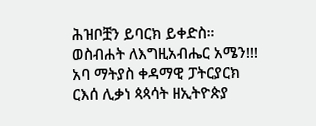ሕዝቦቿን ይባርክ ይቀድስ።
ወስብሐት ለእግዚአብሔር አሜን!!!
አባ ማትያስ ቀዳማዊ ፓትርያርክ
ርእሰ ሊቃነ ጳጳሳት ዘኢትዮጵያ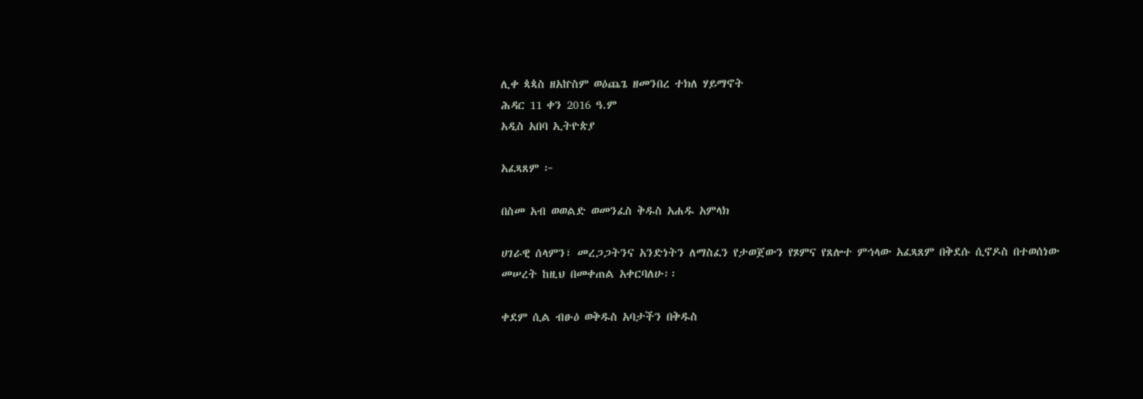ሊቀ ጳጳስ ዘአኵስም ወዕጨጌ ዘመንበረ ተክለ ሃይማኖት
ሕዳር 11 ቀን 2016 ዓ.ም
አዲስ አበባ ኢትዮጵያ

አፈጻጸም ፦

በስመ አብ ወወልድ ወመንፈስ ቅዱስ አሐዱ አምላክ

ሀገራዊ ሰላምን፣ መረጋጋትንና አንድነትን ለማስፈን የታወጀውን የጾምና የጸሎተ ምኅላው አፈጻጸም በቅደሱ ሲኖዶስ በተወሰነው መሠረት ከዚህ በመቀጠል አቀርባለሁ፡፡

ቀደም ሲል ብፁዕ ወቅዱስ አባታችን በቅዱስ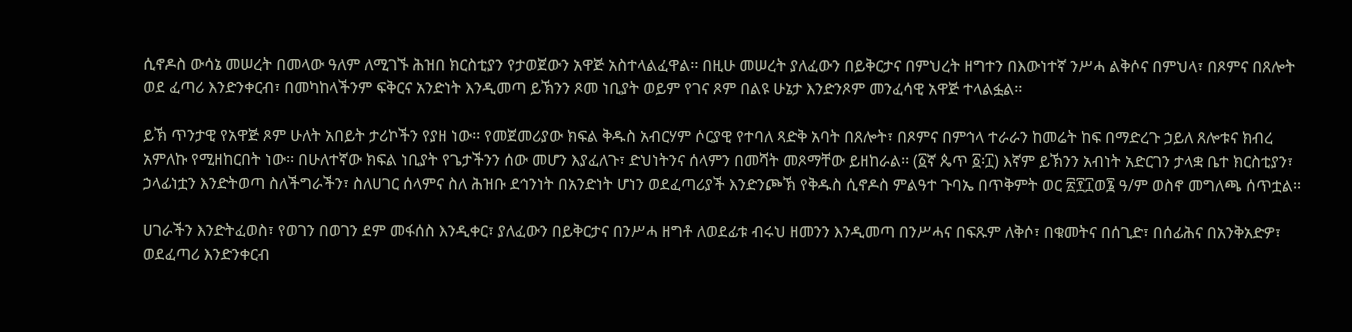ሲኖዶስ ውሳኔ መሠረት በመላው ዓለም ለሚገኙ ሕዝበ ክርስቲያን የታወጀውን አዋጅ አስተላልፈዋል፡፡ በዚሁ መሠረት ያለፈውን በይቅርታና በምህረት ዘግተን በእውነተኛ ንሥሓ ልቅሶና በምህላ፣ በጾምና በጸሎት ወደ ፈጣሪ እንድንቀርብ፣ በመካከላችንም ፍቅርና አንድነት እንዲመጣ ይኽንን ጾመ ነቢያት ወይም የገና ጾም በልዩ ሁኔታ እንድንጾም መንፈሳዊ አዋጅ ተላልፏል፡፡

ይኽ ጥንታዊ የአዋጅ ጾም ሁለት አበይት ታሪኮችን የያዘ ነው፡፡ የመጀመሪያው ክፍል ቅዱስ አብርሃም ሶርያዊ የተባለ ጻድቅ አባት በጸሎት፣ በጾምና በምኅላ ተራራን ከመሬት ከፍ በማድረጉ ኃይለ ጸሎቱና ክብረ አምለኩ የሚዘከርበት ነው፡፡ በሁለተኛው ክፍል ነቢያት የጌታችንን ሰው መሆን እያፈለጉ፣ ድህነትንና ሰላምን በመሻት መጾማቸው ይዘከራል፡፡ (፩ኛ ጴጥ ፩፡፲) እኛም ይኽንን አብነት አድርገን ታላቋ ቤተ ክርስቲያን፣ ኃላፊነቷን እንድትወጣ ስለችግራችን፣ ስለሀገር ሰላምና ስለ ሕዝቡ ደኅንነት በአንድነት ሆነን ወደፈጣሪያች እንድንጮኽ የቅዱስ ሲኖዶስ ምልዓተ ጉባኤ በጥቅምት ወር ፳፻፲ወ፮ ዓ/ም ወስኖ መግለጫ ሰጥቷል፡፡

ሀገራችን እንድትፈወስ፣ የወገን በወገን ደም መፋሰስ እንዲቀር፣ ያለፈውን በይቅርታና በንሥሓ ዘግቶ ለወደፊቱ ብሩህ ዘመንን እንዲመጣ በንሥሓና በፍጹም ለቅሶ፣ በቁመትና በሰጊድ፣ በሰፊሕና በአንቅአድዎ፣ ወደፈጣሪ እንድንቀርብ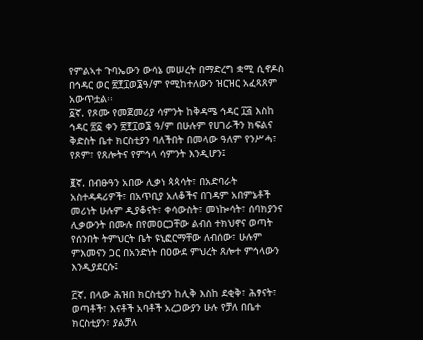የምልኣተ ጉባኤውን ውሳኔ መሠረት በማድረግ ቋሚ ሲኖዶስ በኅዳር ወር ፳፻፲ወ፮ዓ/ም የሚከተለውን ዝርዝር አፈጻጸም አውጥቷል፡፡
፩ኛ. የጾሙ የመጀመሪያ ሳምንት ከቅዳሜ ኅዳር ፲፭ እስከ ኅዳር ፳፩ ቀን ፳፻፲ወ፮ ዓ/ም በሁሉም የሀገራችን ክፍልና ቅድስት ቤተ ክርስቲያን ባለችበት በመላው ዓለም የንሥሓ፣ የጾም፣ የጸሎትና የምኅላ ሳምንት እንዲሆን፤

፪ኛ. በብፁዓን አበው ሊቃነ ጳጳሳት፣ በአድባራት አስተዳዳሪዎች፣ በአጥቢያ አለቆችና በገዳም አበምኔቶች መሪነት ሁሉም ዲያቆናት፣ ቀሳውስት፣ መነኰሳት፣ ሰባክያንና ሊቃውንት በሙሉ በየመዐርጋቸው ልብሰ ተክህኖና ወጣት የሰንበት ትምህርት ቤት ዩኒፎርማቸው ለብሰው፣ ሁሉም ምእመናን ጋር በአንድነት በዐውደ ምህረት ጸሎተ ምኅላውን እንዲያደርሱ፤

፫ኛ. በላው ሕዝበ ክርስቲያን ከሊቅ እስከ ደቂቅ፣ ሕፃናት፣ ወጣቶች፣ እናቶች አባቶች አረጋውያን ሁሉ የቻለ በቤተ ክርስቲያን፣ ያልቻለ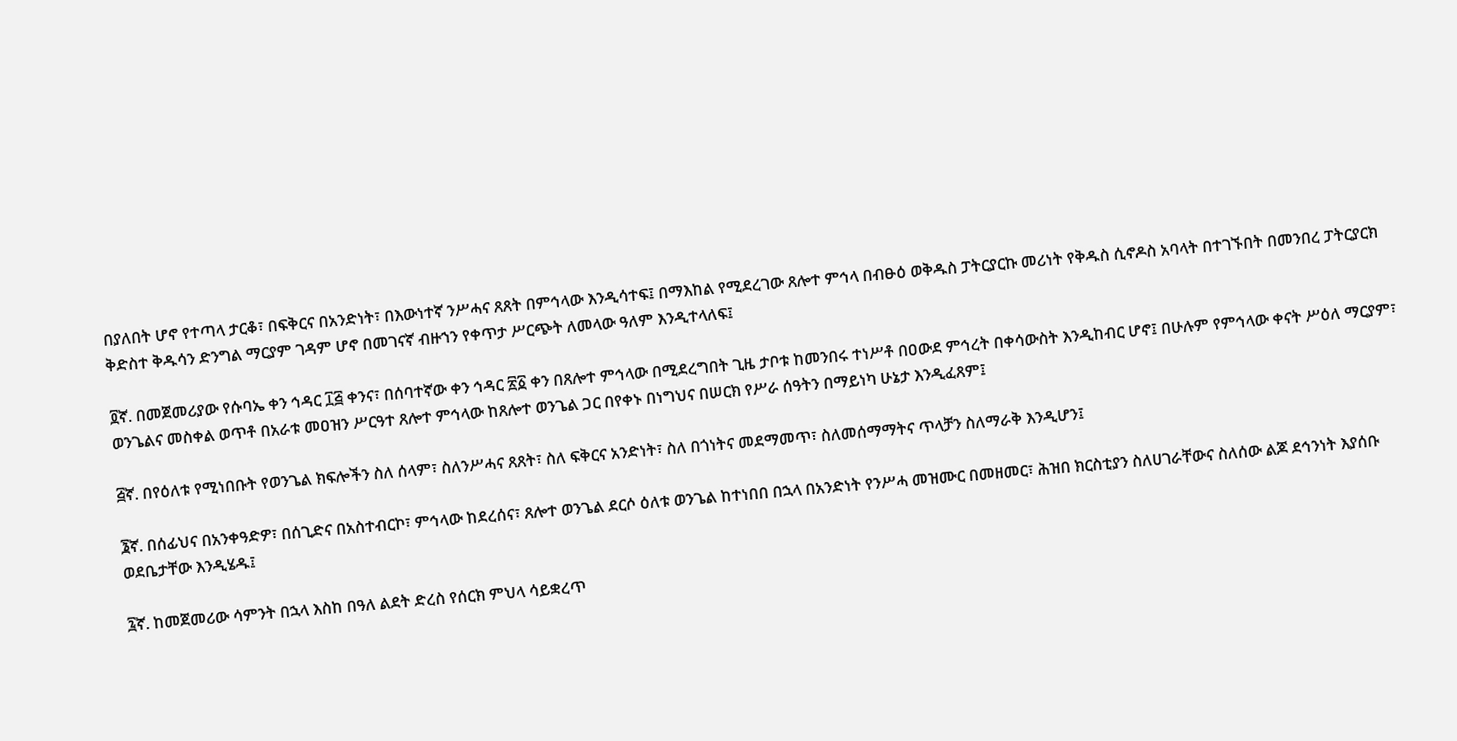በያለበት ሆኖ የተጣላ ታርቆ፣ በፍቅርና በአንድነት፣ በእውነተኛ ንሥሓና ጸጸት በምኅላው እንዲሳተፍ፤ በማእከል የሚደረገው ጸሎተ ምኅላ በብፁዕ ወቅዱስ ፓትርያርኩ መሪነት የቅዱስ ሲኖዶስ አባላት በተገኙበት በመንበረ ፓትርያርክ ቅድስተ ቅዱሳን ድንግል ማርያም ገዳም ሆኖ በመገናኛ ብዙኀን የቀጥታ ሥርጭት ለመላው ዓለም እንዲተላለፍ፤

፬ኛ. በመጀመሪያው የሱባኤ ቀን ኅዳር ፲፭ ቀንና፣ በሰባተኛው ቀን ኅዳር ፳፩ ቀን በጸሎተ ምኅላው በሚደረግበት ጊዜ ታቦቱ ከመንበሩ ተነሥቶ በዐውደ ምኅረት በቀሳውስት እንዲከብር ሆኖ፤ በሁሉም የምኅላው ቀናት ሥዕለ ማርያም፣ ወንጌልና መስቀል ወጥቶ በአራቱ መዐዝን ሥርዓተ ጸሎተ ምኅላው ከጸሎተ ወንጌል ጋር በየቀኑ በነግህና በሠርክ የሥራ ሰዓትን በማይነካ ሁኔታ እንዲፈጸም፤

፭ኛ. በየዕለቱ የሚነበቡት የወንጌል ክፍሎችን ስለ ሰላም፣ ስለንሥሓና ጸጸት፣ ስለ ፍቅርና አንድነት፣ ስለ በጎነትና መደማመጥ፣ ስለመሰማማትና ጥላቻን ስለማራቅ እንዲሆን፤

፮ኛ. በሰፊህና በአንቀዓድዎ፣ በሰጊድና በአስተብርኮ፣ ምኅላው ከደረሰና፣ ጸሎተ ወንጌል ደርሶ ዕለቱ ወንጌል ከተነበበ በኋላ በአንድነት የንሥሓ መዝሙር በመዘመር፣ ሕዝበ ክርስቲያን ስለሀገራቸውና ስለሰው ልጆ ደኅንነት እያሰቡ ወደቤታቸው እንዲሄዱ፤

፯ኛ. ከመጀመሪው ሳምንት በኋላ እስከ በዓለ ልደት ድረስ የሰርክ ምህላ ሳይቋረጥ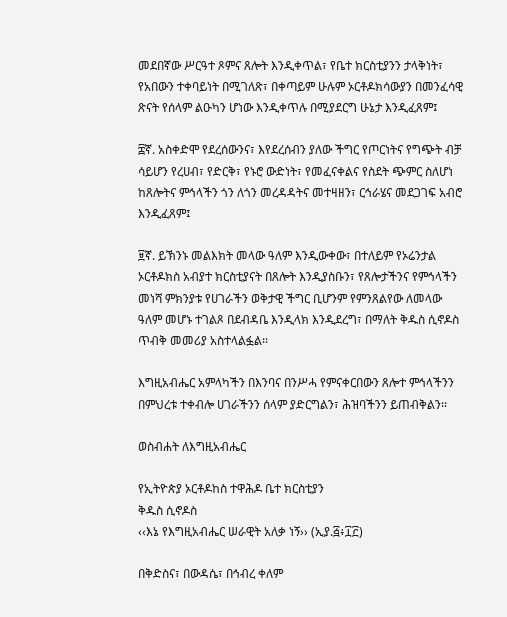መደበኛው ሥርዓተ ጾምና ጸሎት እንዲቀጥል፣ የቤተ ክርስቲያንን ታላቅነት፣ የአበውን ተቀባይነት በሚገለጽ፣ በቀጣይም ሁሉም ኦርቶዶክሳውያን በመንፈሳዊ ጽናት የሰላም ልዑካን ሆነው እንዲቀጥሉ በሚያደርግ ሁኔታ እንዲፈጸም፤

፰ኛ. አስቀድሞ የደረሰውንና፣ እየደረሰብን ያለው ችግር የጦርነትና የግጭት ብቻ ሳይሆን የረሀብ፣ የድርቅ፣ የኑሮ ውድነት፣ የመፈናቀልና የስደት ጭምር ስለሆነ ከጸሎትና ምኅላችን ጎን ለጎን መረዳዳትና መተዛዘን፣ ርኅራሄና መደጋገፍ አብሮ እንዲፈጸም፤

፱ኛ. ይኽንኑ መልእክት መላው ዓለም እንዲውቀው፣ በተለይም የኦሬንታል ኦርቶዶክስ አብያተ ክርስቲያናት በጸሎት እንዲያስቡን፣ የጸሎታችንና የምኅላችን መነሻ ምክንያቱ የሀገራችን ወቅታዊ ችግር ቢሆንም የምንጸልየው ለመላው ዓለም መሆኑ ተገልጾ በደብዳቤ እንዲላክ እንዲደረግ፣ በማለት ቅዱስ ሲኖዶስ ጥብቅ መመሪያ አስተላልፏል፡፡

እግዚአብሔር አምላካችን በእንባና በንሥሓ የምናቀርበውን ጸሎተ ምኅላችንን በምህረቱ ተቀብሎ ሀገራችንን ሰላም ያድርግልን፣ ሕዝባችንን ይጠብቅልን፡፡

ወስብሐት ለእግዚአብሔር

የኢትዮጵያ ኦርቶዶከስ ተዋሕዶ ቤተ ክርስቲያን
ቅዱስ ሲኖዶስ
‹‹እኔ የእግዚአብሔር ሠራዊት አለቃ ነኝ›› (ኢያ.፭፥፲፫)

በቅድስና፣ በውዳሴ፣ በኅብረ ቀለም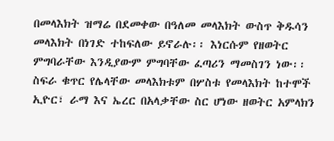በመላእክት ዝማሬ በደመቀው በዓለመ መላእክት ውስጥ ቅዱሳን መላእክት በነገድ ተከፍለው ይኖራሉ፡፡ እነርሱም የዘወትር ምግባራቸው እንዲያውም ምግባቸው ፈጣሪን ማመስገን ነው፡፡ ስፍራ ቁጥር የሌላቸው መላእክቱም በሦስቱ የመላእክት ከተሞች ኢዮር፣ ራማ እና ኤረር በአላቃቸው ስር ሆነው ዘወትር አምላክን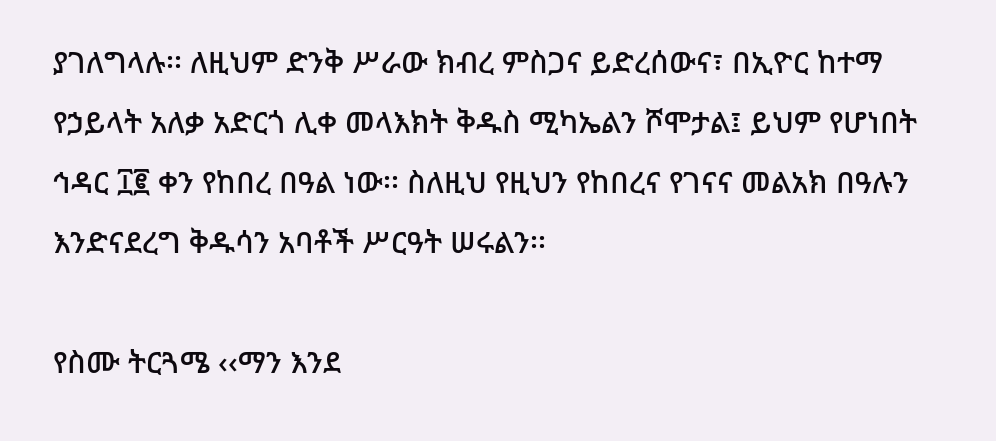ያገለግላሉ፡፡ ለዚህም ድንቅ ሥራው ክብረ ምስጋና ይድረሰውና፣ በኢዮር ከተማ የኃይላት አለቃ አድርጎ ሊቀ መላእክት ቅዱስ ሚካኤልን ሾሞታል፤ ይህም የሆነበት ኅዳር ፲፪ ቀን የከበረ በዓል ነው፡፡ ስለዚህ የዚህን የከበረና የገናና መልአክ በዓሉን እንድናደረግ ቅዱሳን አባቶች ሥርዓት ሠሩልን፡፡

የስሙ ትርጓሜ ‹‹ማን እንደ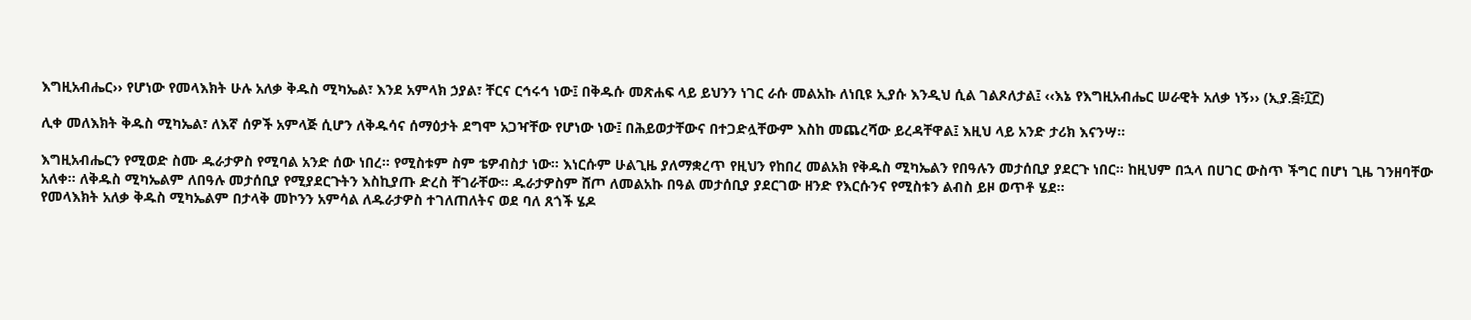እግዚአብሔር›› የሆነው የመላእክት ሁሉ አለቃ ቅዱስ ሚካኤል፣ እንደ አምላክ ኃያል፣ ቸርና ርኅሩኅ ነው፤ በቅዱሱ መጽሐፍ ላይ ይህንን ነገር ራሱ መልአኩ ለነቢዩ ኢያሱ እንዲህ ሲል ገልጾለታል፤ ‹‹እኔ የእግዚአብሔር ሠራዊት አለቃ ነኝ›› (ኢያ.፭፥፲፫)

ሊቀ መለእክት ቅዱስ ሚካኤል፣ ለእኛ ሰዎች አምላጅ ሲሆን ለቅዱሳና ሰማዕታት ደግሞ አጋዣቸው የሆነው ነው፤ በሕይወታቸውና በተጋድሏቸውም እስከ መጨረሻው ይረዳቸዋል፤ እዚህ ላይ አንድ ታሪክ እናንሣ፡፡

እግዚአብሔርን የሚወድ ስሙ ዱራታዎስ የሚባል አንድ ሰው ነበረ፡፡ የሚስቱም ስም ቴዎብስታ ነው፡፡ እነርሱም ሁልጊዜ ያለማቋረጥ የዚህን የከበረ መልአክ የቅዱስ ሚካኤልን የበዓሉን መታሰቢያ ያደርጉ ነበር፡፡ ከዚህም በኋላ በሀገር ውስጥ ችግር በሆነ ጊዜ ገንዘባቸው አለቀ፡፡ ለቅዱስ ሚካኤልም ለበዓሉ መታሰቢያ የሚያደርጉትን እስኪያጡ ድረስ ቸገራቸው፡፡ ዱራታዎስም ሸጦ ለመልአኩ በዓል መታሰቢያ ያደርገው ዘንድ የእርሱንና የሚስቱን ልብስ ይዞ ወጥቶ ሄደ፡፡
የመላእክት አለቃ ቅዱስ ሚካኤልም በታላቅ መኮንን አምሳል ለዱራታዎስ ተገለጠለትና ወደ ባለ ጸጎች ሄዶ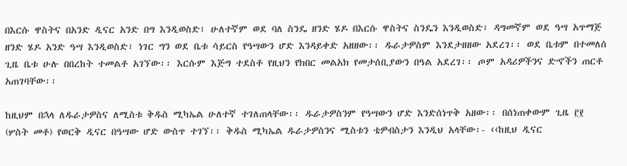በእርሱ ዋስትና በአንድ ዲናር አንድ በግ እንዲወስድ፣ ሁለተኛም ወደ ባለ ስንዴ ዘንድ ሄዶ በእርሱ ዋስትና ስንዴን እንዲወስድ፣ ዳግመኛም ወደ ዓሣ አጥማጅ ዘንድ ሄዶ አንድ ዓሣ እንዲወስድ፣ ነገር ግን ወደ ቤቱ ሳይርስ የዓሣውን ሆድ እንዳይቀድ አዘዘው፡፡ ዱራታዎስም እንደታዘዘው አደረገ፡፡ ወደ ቤቱም በተመለሰ ጊዜ ቤቱ ሁሉ በበረከት ተመልቶ አገኘው፡፡ እርሱም እጅግ ተደስቶ የዚህን የክበር መልአክ የመታሰቢያውን በዓል አደረገ፡፡ ጦም አዳሪዎችንና ድኆችን ጠርቶ አጠገባቸው፡፡

ከዚህም በኋላ ለዱራታዎስና ለሚስቱ ቅዱስ ሚካኤል ሁለተኛ ተገለጠላቸው፡፡ ዱራታዎስንም የዓሣውን ሆድ እንድሰነጥቅ አዘው፡፡ በሰነጠቀውም ጊዜ ፫፻ (ሦስት መቶ) የወርቅ ዲናር በዓሣው ሆድ ውስጥ ተገኘ፡፡ ቅዱስ ሚካኤል ዱራታዎስንና ሚስቱን ቴዎብስታን እንዲህ አላቸው፡- ‹‹ከዚህ ዲናር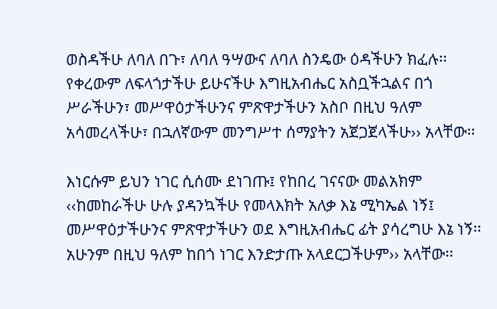ወስዳችሁ ለባለ በጉ፣ ለባለ ዓሣውና ለባለ ስንዴው ዕዳችሁን ክፈሉ፡፡ የቀረውም ለፍላጎታችሁ ይሁናችሁ እግዚአብሔር አስቧችኋልና በጎ ሥራችሁን፣ መሥዋዕታችሁንና ምጽዋታችሁን አስቦ በዚህ ዓለም አሳመረላችሁ፣ በኋለኛውም መንግሥተ ሰማያትን አጀጋጀላችሁ›› አላቸው፡፡

እነርሱም ይህን ነገር ሲሰሙ ደነገጡ፤ የከበረ ገናናው መልአክም ‹‹ከመከራችሁ ሁሉ ያዳንኳችሁ የመላእክት አለቃ እኔ ሚካኤል ነኝ፤ መሥዋዕታችሁንና ምጽዋታችሁን ወደ እግዚአብሔር ፊት ያሳረግሁ እኔ ነኝ፡፡ አሁንም በዚህ ዓለም ከበጎ ነገር እንድታጡ አላደርጋችሁም›› አላቸው፡፡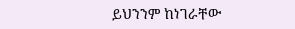ይህንንም ከነገራቸው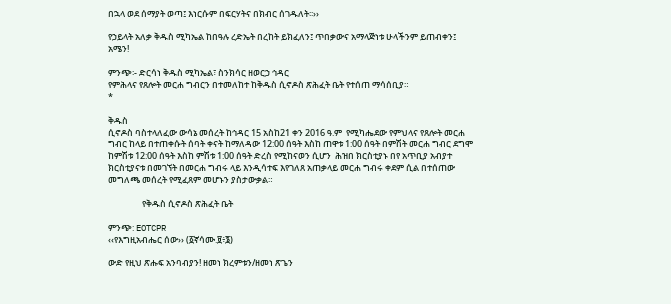በኋላ ወደ ሰማያት ወጣ፤ እነርሱም በፍርሃትና በክብር ሰገዱለት፡፡››

የኃይላት አለቃ ቅዱስ ሚካኤል ከበዓሉ ረድኤት በረከት ይክፈለን፤ ጥበቃውና አማላጅነቱ ሁላችንም ይጠብቀን፤ አሜን!

ምንጭ፡- ድርሳነ ቅዱስ ሚካኤል፣ ስንክሳር ዘወርኃ ኅዳር
የምሕላና የጸሎት መርሐ ግብርን በተመለከተ ከቅዱስ ሲኖዶስ ጽሕፈት ቤት የተሰጠ ማሳሰቢያ።
*

ቅዱስ
ሲኖዶስ ባስተላለፈው ውሳኔ መሰረት ከኅዳር 15 አስከ21 ቀን 2016 ዓ.ም  የሚካሔደው የምህላና የጸሎት መርሐ ግብር ከላይ በተጠቀሱት ሰባት ቀናት ከማለዳው 12:00 ሰዓት እስከ ጠዋቱ 1:00 ሰዓት በምሽት መርሐ ግብር ደግሞ  ከምሽቱ 12:00 ሰዓት እስከ ምሽቱ 1:00 ሰዓት ድረስ የሚከናወን ሲሆን  ሕዝበ ክርስቲያኑ በየ አጥቢያ አብያተ ክርስቲያናቱ በመገኘት በመርሐ ግብሩ ላይ እንዲሳተፍ እየገለጸ አጠቃላይ መርሐ ግብሩ ቀደም ሲል በተሰጠው መግለጫ መሰረት የሚፈጸም መሆኑን ያስታውቃል።

                 የቅዱስ ሲኖዶስ ጽሕፈት ቤት

ምንጭ: EOTCPR
‹‹የእግዚአብሔር ሰው›› (፩ኛሳሙ.፱፥፮)

ውድ የዚህ ጽሑፍ አንባብያን! ዘመነ ክረምቱን/ዘመነ ጽጌን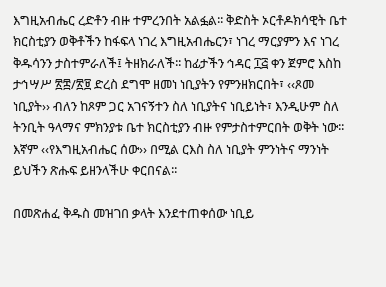እግዚአብሔር ረድቶን ብዙ ተምረንበት አልፏል፡፡ ቅድስት ኦርቶዶክሳዊት ቤተ ክርስቲያን ወቅቶችን ከፋፍላ ነገረ እግዚአብሔርን፣ ነገረ ማርያምን እና ነገረ ቅዱሳንን ታስተምራለች፤ ትዘክራለች፡፡ ከፊታችን ኅዳር ፲፭ ቀን ጀምሮ እስከ ታኅሣሥ ፳፰/፳፱ ድረስ ደግሞ ዘመነ ነቢያትን የምንዘክርበት፣ ‹‹ጾመ ነቢያት›› ብለን ከጾም ጋር አገናኝተን ስለ ነቢያትና ነቢይነት፣ እንዲሁም ስለ ትንቢት ዓላማና ምክንያቱ ቤተ ክርስቲያን ብዙ የምታስተምርበት ወቅት ነው፡፡ እኛም ‹‹የእግዚአብሔር ሰው›› በሚል ርእስ ስለ ነቢያት ምንነትና ማንነት ይህችን ጽሑፍ ይዘንላችሁ ቀርበናል፡፡

በመጽሐፈ ቅዱስ መዝገበ ቃላት እንደተጠቀሰው ነቢይ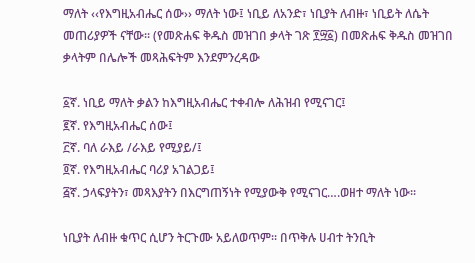ማለት ‹‹የእግዚአብሔር ሰው›› ማለት ነው፤ ነቢይ ለአንድ፣ ነቢያት ለብዙ፣ ነቢይት ለሴት መጠሪያዎች ናቸው፡፡ (የመጽሐፍ ቅዱስ መዝገበ ቃላት ገጽ ፻፵፩) በመጽሐፍ ቅዱስ መዝገበ ቃላትም በሌሎች መጻሕፍትም እንደምንረዳው

፩ኛ. ነቢይ ማለት ቃልን ከእግዚአብሔር ተቀብሎ ለሕዝብ የሚናገር፤
፪ኛ. የእግዚአብሔር ሰው፤
፫ኛ. ባለ ራእይ /ራእይ የሚያይ/፤
፬ኛ. የእግዚአብሔር ባሪያ አገልጋይ፤
፭ኛ. ኃላፍያትን፣ መጻእያትን በእርግጠኝነት የሚያውቅ የሚናገር….ወዘተ ማለት ነው፡፡

ነቢያት ለብዙ ቁጥር ሲሆን ትርጉሙ አይለወጥም፡፡ በጥቅሉ ሀብተ ትንቢት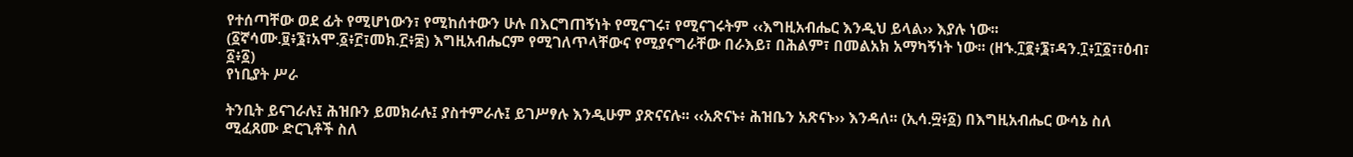የተሰጣቸው ወደ ፊት የሚሆነውን፣ የሚከሰተውን ሁሉ በእርግጠኝነት የሚናገሩ፣ የሚናገሩትም ‹‹እግዚአብሔር እንዲህ ይላል›› እያሉ ነው፡፡ (፩ኛሳሙ.፱፥፮፣አሞ.፩፥፫፣መክ.፫፥፰) እግዚአብሔርም የሚገለጥላቸውና የሚያናግራቸው በራእይ፣ በሕልም፣ በመልአክ አማካኝነት ነው፡፡ (ዘኁ.፲፪፥፮፣ዳን.፲፥፲፩፣፣ዕብ፣ ፩፥፩)
የነቢያት ሥራ

ትንቢት ይናገራሉ፤ ሕዝቡን ይመክራሉ፤ ያስተምራሉ፤ ይገሥፃሉ እንዲሁም ያጽናናሉ፡፡ ‹‹አጽናኑ፥ ሕዝቤን አጽናኑ›› እንዳለ፡፡ (ኢሳ.፵፥፩) በእግዚአብሔር ውሳኔ ስለ ሚፈጸሙ ድርጊቶች ስለ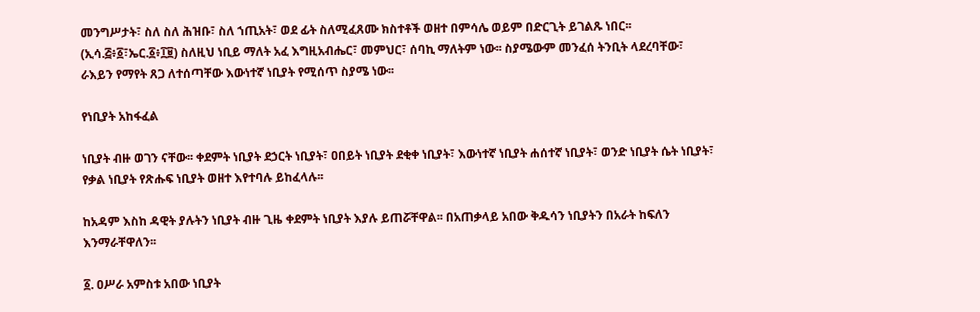መንግሥታት፣ ስለ ስለ ሕዝቡ፣ ስለ ኀጢአት፣ ወደ ፊት ስለሚፈጸሙ ክስተቶች ወዘተ በምሳሌ ወይም በድርጊት ይገልጹ ነበር፡፡ (ኢሳ.፭፥፩፣ኤር.፩፥፲፱) ስለዚህ ነቢይ ማለት አፈ እግዚአብሔር፣ መምህር፣ ሰባኪ ማለትም ነው፡፡ ስያሜውም መንፈሰ ትንቢት ላደረባቸው፣ ራእይን የማየት ጸጋ ለተሰጣቸው እውነተኛ ነቢያት የሚሰጥ ስያሜ ነው፡፡

የነቢያት አከፋፈል

ነቢያት ብዙ ወገን ናቸው፡፡ ቀደምት ነቢያት ደኃርት ነቢያት፣ ዐበይት ነቢያት ደቂቀ ነቢያት፣ እውነተኛ ነቢያት ሐሰተኛ ነቢያት፣ ወንድ ነቢያት ሴት ነቢያት፣ የቃል ነቢያት የጽሑፍ ነቢያት ወዘተ እየተባሉ ይከፈላሉ፡፡

ከአዳም እስከ ዳዊት ያሉትን ነቢያት ብዙ ጊዜ ቀደምት ነቢያት እያሉ ይጠሯቸዋል፡፡ በአጠቃላይ አበው ቅዱሳን ነቢያትን በአራት ከፍለን እንማራቸዋለን፡፡

፩. ዐሥራ አምስቱ አበው ነቢያት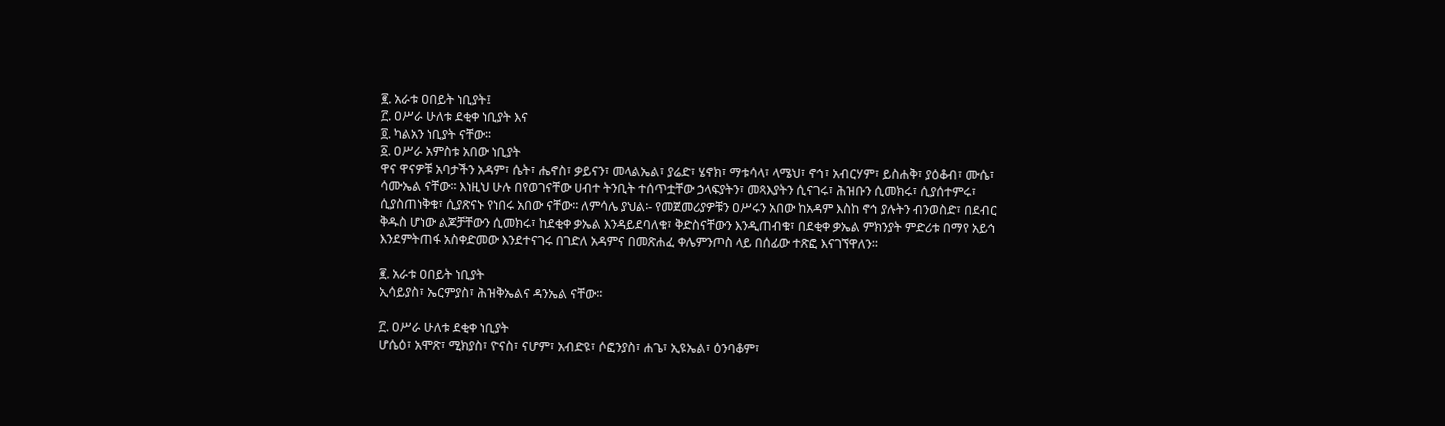፪. አራቱ ዐበይት ነቢያት፤
፫. ዐሥራ ሁለቱ ደቂቀ ነቢያት እና
፬. ካልአን ነቢያት ናቸው፡፡
፩. ዐሥራ አምስቱ አበው ነቢያት
ዋና ዋናዎቹ አባታችን አዳም፣ ሴት፣ ሔኖስ፣ ቃይናን፣ መላልኤል፣ ያሬድ፣ ሄኖክ፣ ማቱሳላ፣ ላሜህ፣ ኖኅ፣ አብርሃም፣ ይስሐቅ፣ ያዕቆብ፣ ሙሴ፣ ሳሙኤል ናቸው፡፡ እነዚህ ሁሉ በየወገናቸው ሀብተ ትንቢት ተሰጥቷቸው ኃላፍያትን፣ መጻእያትን ሲናገሩ፣ ሕዝቡን ሲመክሩ፣ ሲያሰተምሩ፣ ሲያስጠነቅቁ፣ ሲያጽናኑ የነበሩ አበው ናቸው፡፡ ለምሳሌ ያህል፡- የመጀመሪያዎቹን ዐሥሩን አበው ከአዳም እስከ ኖኅ ያሉትን ብንወስድ፣ በደብር ቅዱስ ሆነው ልጆቻቸውን ሲመክሩ፣ ከደቂቀ ቃኤል እንዳይደባለቁ፣ ቅድስናቸውን እንዲጠብቁ፣ በደቂቀ ቃኤል ምክንያት ምድሪቱ በማየ አይኅ እንደምትጠፋ አስቀድመው እንደተናገሩ በገድለ አዳምና በመጽሐፈ ቀሌምንጦስ ላይ በሰፊው ተጽፎ እናገኘዋለን፡፡

፪. አራቱ ዐበይት ነቢያት
ኢሳይያስ፣ ኤርምያስ፣ ሕዝቅኤልና ዳንኤል ናቸው፡፡

፫. ዐሥራ ሁለቱ ደቂቀ ነቢያት
ሆሴዕ፣ አሞጽ፣ ሚክያስ፣ ዮናስ፣ ናሆም፣ አብድዩ፣ ሶፎንያስ፣ ሐጌ፣ ኢዩኤል፣ ዕንባቆም፣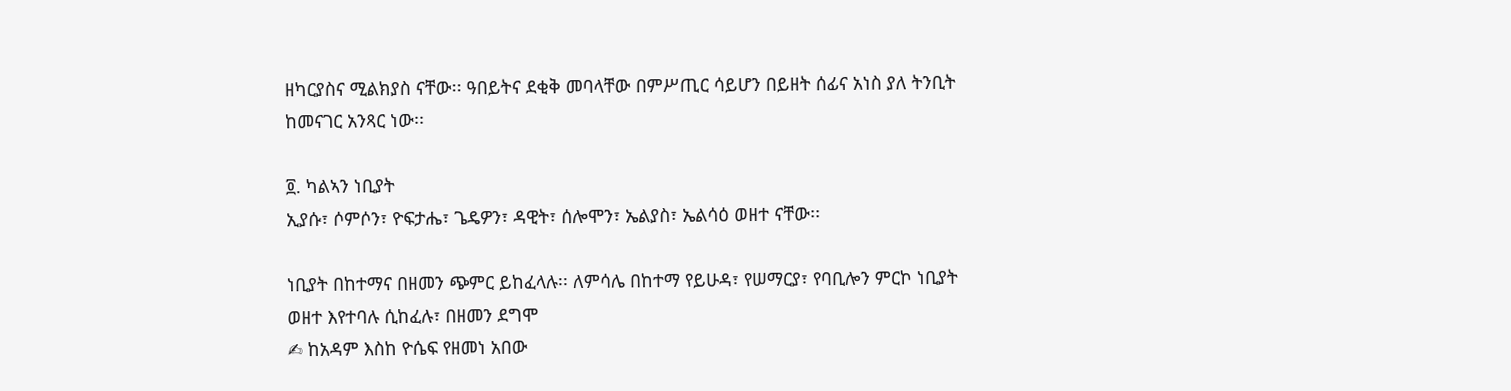ዘካርያስና ሚልክያስ ናቸው፡፡ ዓበይትና ደቂቅ መባላቸው በምሥጢር ሳይሆን በይዘት ሰፊና አነስ ያለ ትንቢት ከመናገር አንጻር ነው፡፡

፬. ካልኣን ነቢያት
ኢያሱ፣ ሶምሶን፣ ዮፍታሔ፣ ጌዴዎን፣ ዳዊት፣ ሰሎሞን፣ ኤልያስ፣ ኤልሳዕ ወዘተ ናቸው፡፡

ነቢያት በከተማና በዘመን ጭምር ይከፈላሉ፡፡ ለምሳሌ በከተማ የይሁዳ፣ የሠማርያ፣ የባቢሎን ምርኮ ነቢያት ወዘተ እየተባሉ ሲከፈሉ፣ በዘመን ደግሞ
✍ ከአዳም እስከ ዮሴፍ የዘመነ አበው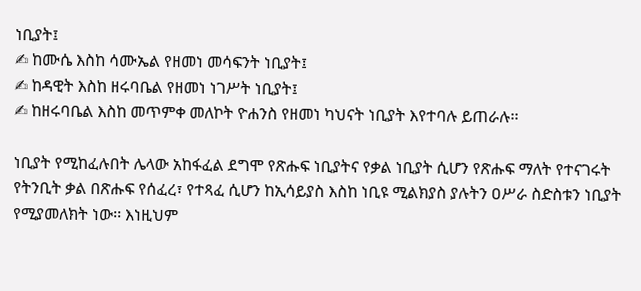ነቢያት፤
✍ ከሙሴ እስከ ሳሙኤል የዘመነ መሳፍንት ነቢያት፤
✍ ከዳዊት እስከ ዘሩባቤል የዘመነ ነገሥት ነቢያት፤
✍ ከዘሩባቤል እስከ መጥምቀ መለኮት ዮሐንስ የዘመነ ካህናት ነቢያት እየተባሉ ይጠራሉ፡፡

ነቢያት የሚከፈሉበት ሌላው አከፋፈል ደግሞ የጽሑፍ ነቢያትና የቃል ነቢያት ሲሆን የጽሑፍ ማለት የተናገሩት የትንቢት ቃል በጽሑፍ የሰፈረ፣ የተጻፈ ሲሆን ከኢሳይያስ እስከ ነቢዩ ሚልክያስ ያሉትን ዐሥራ ስድስቱን ነቢያት የሚያመለክት ነው፡፡ እነዚህም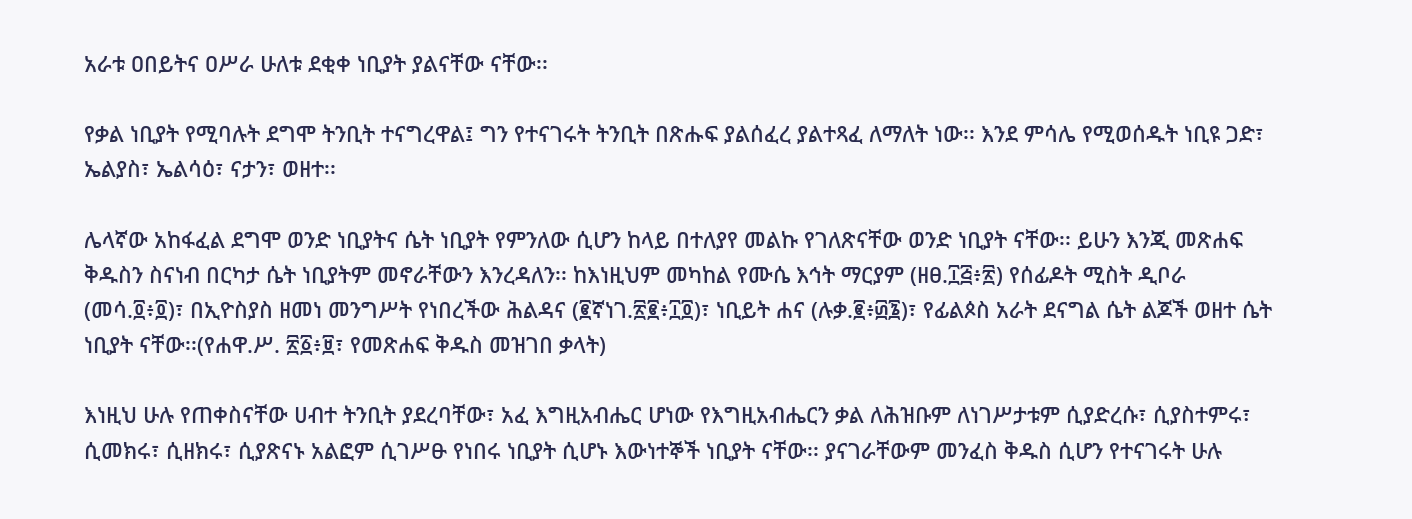አራቱ ዐበይትና ዐሥራ ሁለቱ ደቂቀ ነቢያት ያልናቸው ናቸው፡፡

የቃል ነቢያት የሚባሉት ደግሞ ትንቢት ተናግረዋል፤ ግን የተናገሩት ትንቢት በጽሑፍ ያልሰፈረ ያልተጻፈ ለማለት ነው፡፡ እንደ ምሳሌ የሚወሰዱት ነቢዩ ጋድ፣ ኤልያስ፣ ኤልሳዕ፣ ናታን፣ ወዘተ፡፡

ሌላኛው አከፋፈል ደግሞ ወንድ ነቢያትና ሴት ነቢያት የምንለው ሲሆን ከላይ በተለያየ መልኩ የገለጽናቸው ወንድ ነቢያት ናቸው፡፡ ይሁን እንጂ መጽሐፍ ቅዱስን ስናነብ በርካታ ሴት ነቢያትም መኖራቸውን እንረዳለን፡፡ ከእነዚህም መካከል የሙሴ እኅት ማርያም (ዘፀ.፲፭፥፳) የሰፊዶት ሚስት ዲቦራ (መሳ.፬፥፬)፣ በኢዮስያስ ዘመነ መንግሥት የነበረችው ሕልዳና (፪ኛነገ.፳፪፥፲፬)፣ ነቢይት ሐና (ሉቃ.፪፥፴፮)፣ የፊልጶስ አራት ደናግል ሴት ልጆች ወዘተ ሴት ነቢያት ናቸው፡፡(የሐዋ.ሥ. ፳፩፥፱፣ የመጽሐፍ ቅዱስ መዝገበ ቃላት)

እነዚህ ሁሉ የጠቀስናቸው ሀብተ ትንቢት ያደረባቸው፣ አፈ እግዚአብሔር ሆነው የእግዚአብሔርን ቃል ለሕዝቡም ለነገሥታቱም ሲያድረሱ፣ ሲያስተምሩ፣ ሲመክሩ፣ ሲዘክሩ፣ ሲያጽናኑ አልፎም ሲገሥፁ የነበሩ ነቢያት ሲሆኑ እውነተኞች ነቢያት ናቸው፡፡ ያናገራቸውም መንፈስ ቅዱስ ሲሆን የተናገሩት ሁሉ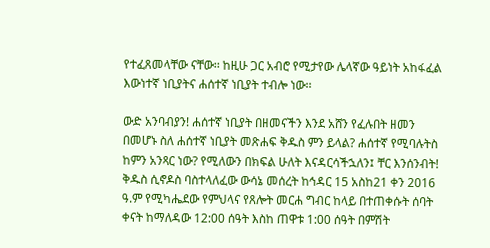የተፈጸመላቸው ናቸው፡፡ ከዚሁ ጋር አብሮ የሚታየው ሌላኛው ዓይነት አከፋፈል እውነተኛ ነቢያትና ሐሰተኛ ነቢያት ተብሎ ነው፡፡

ውድ አንባብያን! ሐሰተኛ ነቢያት በዘመናችን እንደ አሸን የፈሉበት ዘመን በመሆኑ ስለ ሐሰተኛ ነቢያት መጽሐፍ ቅዱስ ምን ይላል? ሐሰተኛ የሚባሉትስ ከምን አንጻር ነው? የሚለውን በክፍል ሁለት እናዳርሳችኋለን፤ ቸር እንሰንብት!
ቅዱስ ሲኖዶስ ባስተላለፈው ውሳኔ መሰረት ከኅዳር 15 አስከ21 ቀን 2016 ዓ.ም የሚካሔደው የምህላና የጸሎት መርሐ ግብር ከላይ በተጠቀሱት ሰባት ቀናት ከማለዳው 12:00 ሰዓት እስከ ጠዋቱ 1:00 ሰዓት በምሽት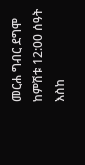መርሐ ግብር ደግሞ ከምሽቱ 12:00 ሰዓት እስከ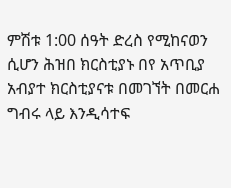ምሽቱ 1:00 ሰዓት ድረስ የሚከናወን ሲሆን ሕዝበ ክርስቲያኑ በየ አጥቢያ አብያተ ክርስቲያናቱ በመገኘት በመርሐ ግብሩ ላይ እንዲሳተፍ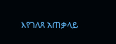እየገለጸ አጠቃላይ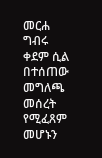መርሐ ግብሩ ቀደም ሲል በተሰጠው መግለጫ መሰረት የሚፈጸም መሆኑን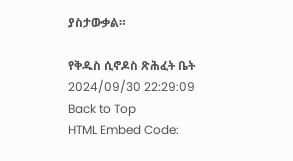ያስታውቃል።

የቅዱስ ሲኖዶስ ጽሕፈት ቤት
2024/09/30 22:29:09
Back to Top
HTML Embed Code: